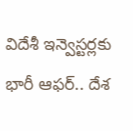విదేశీ ఇన్వెస్టర్లకు భారీ ఆఫర్.. దేశ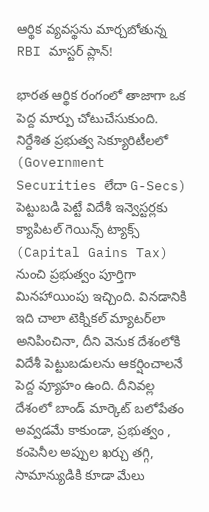ఆర్థిక వ్యవస్థను మార్చబోతున్న RBI మాస్టర్ ప్లాన్!

భారత ఆర్థిక రంగంలో తాజాగా ఒక పెద్ద మార్పు చోటుచేసుకుంది. నిర్దేశిత ప్రభుత్వ సెక్యూరిటీలలో (Government Securities లేదా G-Secs) పెట్టుబడి పెట్టే విదేశీ ఇన్వెస్టర్లకు క్యాపిటల్ గెయిన్స్ ట్యాక్స్ (Capital Gains Tax) నుంచి ప్రభుత్వం పూర్తిగా మినహాయింపు ఇచ్చింది. వినడానికి ఇది చాలా టెక్నికల్ మ్యాటర్‌లా అనిపించినా, దీని వెనుక దేశంలోకి విదేశీ పెట్టుబడులను ఆకర్షించాలనే పెద్ద వ్యూహం ఉంది. దీనివల్ల దేశంలో బాండ్ మార్కెట్ బలోపేతం అవ్వడమే కాకుండా, ప్రభుత్వం , కంపెనీల అప్పుల ఖర్చు తగ్గి, సామాన్యుడికి కూడా మేలు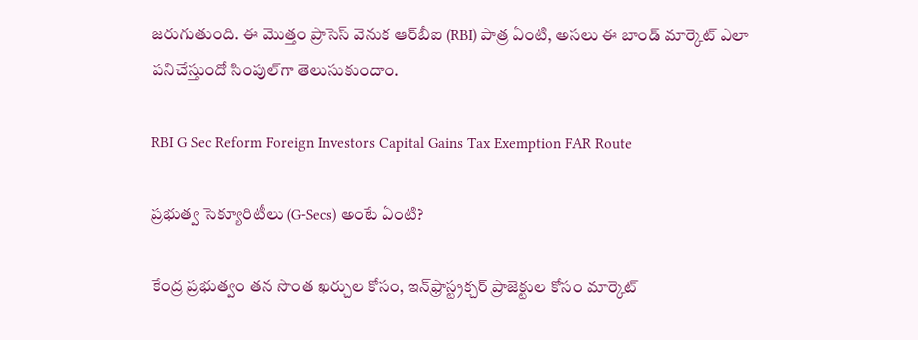జరుగుతుంది. ఈ మొత్తం ప్రాసెస్ వెనుక ఆర్‌బీఐ (RBI) పాత్ర ఏంటి, అసలు ఈ బాండ్ మార్కెట్ ఎలా పనిచేస్తుందో సింపుల్‌గా తెలుసుకుందాం.

RBI G Sec Reform Foreign Investors Capital Gains Tax Exemption FAR Route

ప్రభుత్వ సెక్యూరిటీలు (G-Secs) అంటే ఏంటి?

కేంద్ర ప్రభుత్వం తన సొంత ఖర్చుల కోసం, ఇన్‌ఫ్రాస్ట్రక్చర్ ప్రాజెక్టుల కోసం మార్కెట్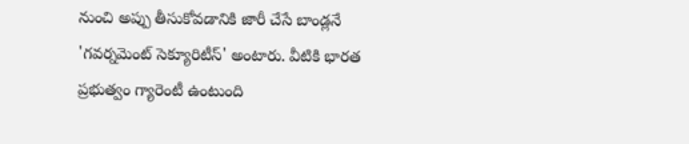నుంచి అప్పు తీసుకోవడానికి జారీ చేసే బాండ్లనే 'గవర్నమెంట్ సెక్యూరిటీస్' అంటారు. వీటికి భారత ప్రభుత్వం గ్యారెంటీ ఉంటుంది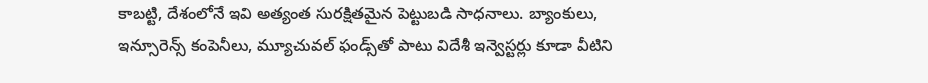కాబట్టి, దేశంలోనే ఇవి అత్యంత సురక్షితమైన పెట్టుబడి సాధనాలు. బ్యాంకులు, ఇన్సూరెన్స్ కంపెనీలు, మ్యూచువల్ ఫండ్స్‌తో పాటు విదేశీ ఇన్వెస్టర్లు కూడా వీటిని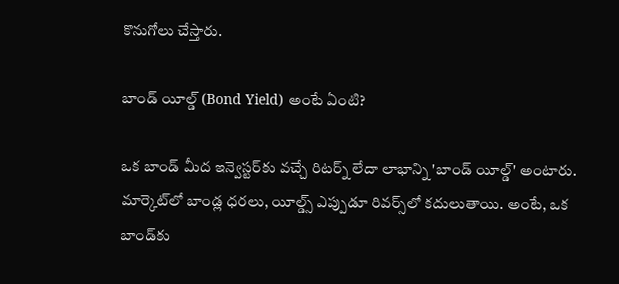కొనుగోలు చేస్తారు.

బాండ్ యీల్డ్ (Bond Yield) అంటే ఏంటి?

ఒక బాండ్ మీద ఇన్వెస్టర్‌కు వచ్చే రిటర్న్ లేదా లాభాన్ని 'బాండ్ యీల్డ్' అంటారు. మార్కెట్‌లో బాండ్ల ధరలు, యీల్డ్స్ ఎప్పుడూ రివర్స్‌లో కదులుతాయి. అంటే, ఒక బాండ్‌కు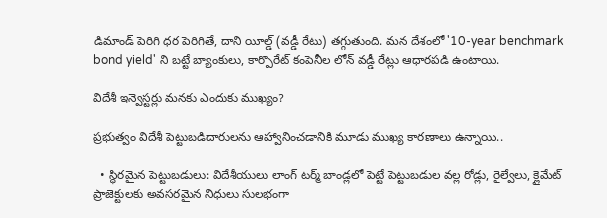డిమాండ్ పెరిగి ధర పెరిగితే, దాని యీల్డ్ (వడ్డీ రేటు) తగ్గుతుంది. మన దేశంలో '10-year benchmark bond yield' ని బట్టే బ్యాంకులు, కార్పొరేట్ కంపెనీల లోన్ వడ్డీ రేట్లు ఆధారపడి ఉంటాయి.

విదేశీ ఇన్వెస్టర్లు మనకు ఎందుకు ముఖ్యం?

ప్రభుత్వం విదేశీ పెట్టుబడిదారులను ఆహ్వానించడానికి మూడు ముఖ్య కారణాలు ఉన్నాయి..

  • స్థిరమైన పెట్టుబడులు: విదేశీయులు లాంగ్ టర్మ్ బాండ్లలో పెట్టే పెట్టుబడుల వల్ల రోడ్లు, రైల్వేలు, క్లైమేట్ ప్రాజెక్టులకు అవసరమైన నిధులు సులభంగా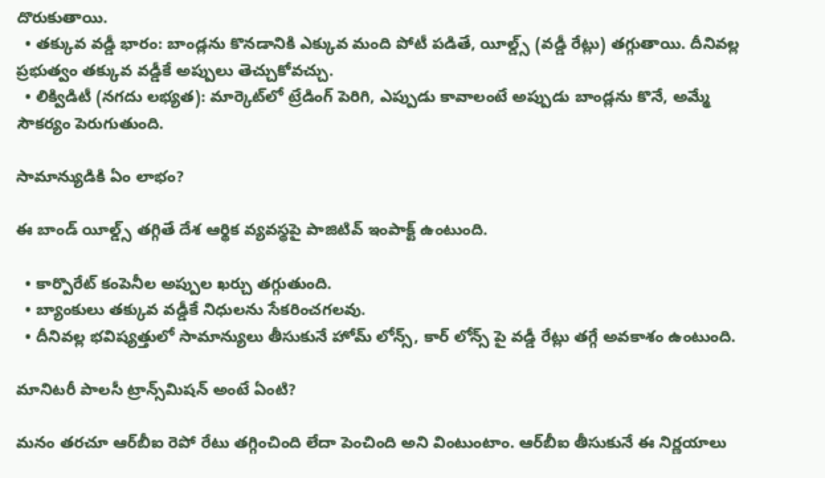దొరుకుతాయి.
  • తక్కువ వడ్డీ భారం: బాండ్లను కొనడానికి ఎక్కువ మంది పోటీ పడితే, యీల్డ్స్ (వడ్డీ రేట్లు) తగ్గుతాయి. దీనివల్ల ప్రభుత్వం తక్కువ వడ్డీకే అప్పులు తెచ్చుకోవచ్చు.
  • లిక్విడిటీ (నగదు లభ్యత): మార్కెట్‌లో ట్రేడింగ్ పెరిగి, ఎప్పుడు కావాలంటే అప్పుడు బాండ్లను కొనే, అమ్మే సౌకర్యం పెరుగుతుంది.

సామాన్యుడికి ఏం లాభం?

ఈ బాండ్ యీల్డ్స్ తగ్గితే దేశ ఆర్థిక వ్యవస్థపై పాజిటివ్ ఇంపాక్ట్ ఉంటుంది.

  • కార్పొరేట్ కంపెనీల అప్పుల ఖర్చు తగ్గుతుంది.
  • బ్యాంకులు తక్కువ వడ్డీకే నిధులను సేకరించగలవు.
  • దీనివల్ల భవిష్యత్తులో సామాన్యులు తీసుకునే హోమ్ లోన్స్, కార్ లోన్స్ పై వడ్డీ రేట్లు తగ్గే అవకాశం ఉంటుంది.

మానిటరీ పాలసీ ట్రాన్స్‌మిషన్ అంటే ఏంటి?

మనం తరచూ ఆర్‌బీఐ రెపో రేటు తగ్గించింది లేదా పెంచింది అని వింటుంటాం. ఆర్‌బీఐ తీసుకునే ఈ నిర్ణయాలు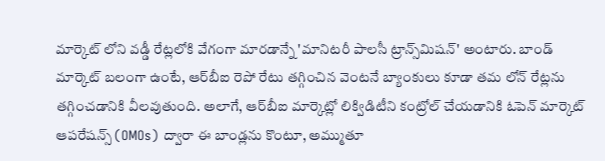మార్కెట్ లోని వడ్డీ రేట్లలోకి వేగంగా మారడాన్నే 'మానిటరీ పాలసీ ట్రాన్స్‌మిషన్' అంటారు. బాండ్ మార్కెట్ బలంగా ఉంటే, ఆర్‌బీఐ రెపో రేటు తగ్గించిన వెంటనే బ్యాంకులు కూడా తమ లోన్ రేట్లను తగ్గించడానికి వీలవుతుంది. అలాగే, ఆర్‌బీఐ మార్కెట్లో లిక్విడిటీని కంట్రోల్ చేయడానికి ఓపెన్ మార్కెట్ ఆపరేషన్స్ (OMOs) ద్వారా ఈ బాండ్లను కొంటూ, అమ్ముతూ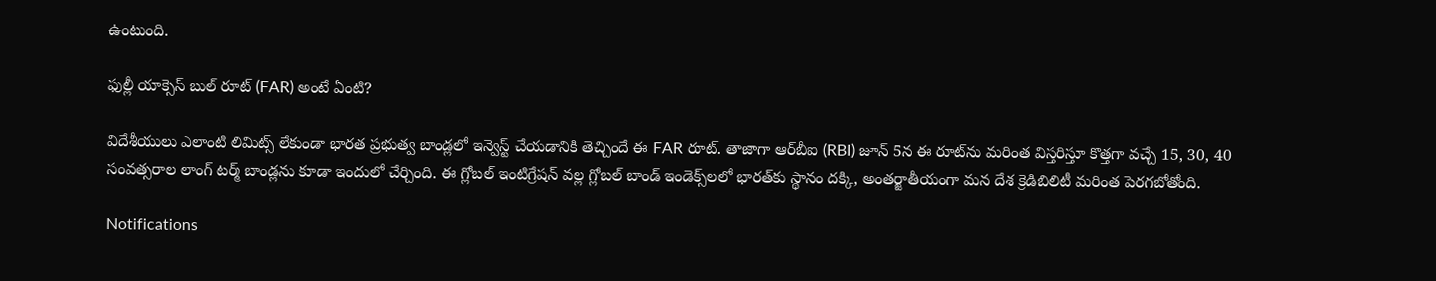ఉంటుంది.

ఫుల్లీ యాక్సెస్ బుల్ రూట్ (FAR) అంటే ఏంటి?

విదేశీయులు ఎలాంటి లిమిట్స్ లేకుండా భారత ప్రభుత్వ బాండ్లలో ఇన్వెస్ట్ చేయడానికి తెచ్చిందే ఈ FAR రూట్. తాజాగా ఆర్‌బీఐ (RBI) జూన్ 5న ఈ రూట్‌ను మరింత విస్తరిస్తూ కొత్తగా వచ్చే 15, 30, 40 సంవత్సరాల లాంగ్ టర్మ్ బాండ్లను కూడా ఇందులో చేర్చింది. ఈ గ్లోబల్ ఇంటిగ్రేషన్ వల్ల గ్లోబల్ బాండ్ ఇండెక్స్‌లలో భారత్‌కు స్థానం దక్కి, అంతర్జాతీయంగా మన దేశ క్రెడిబిలిటీ మరింత పెరగబోతోంది.

Notifications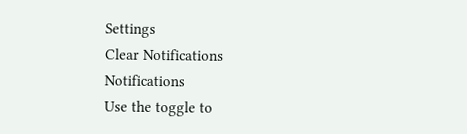Settings
Clear Notifications
Notifications
Use the toggle to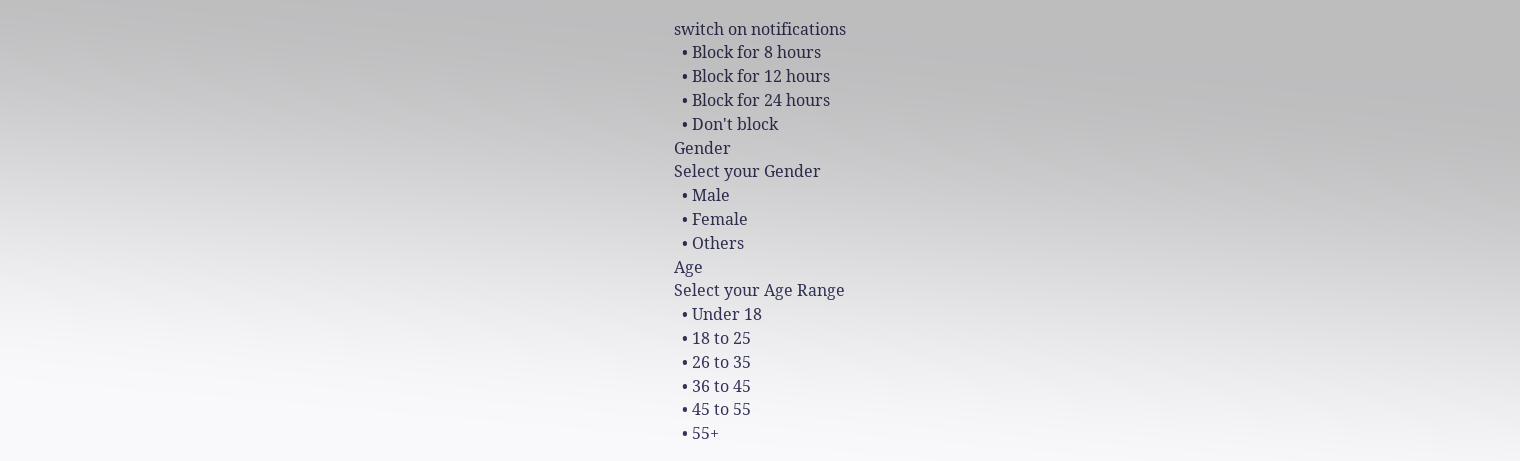switch on notifications
  • Block for 8 hours
  • Block for 12 hours
  • Block for 24 hours
  • Don't block
Gender
Select your Gender
  • Male
  • Female
  • Others
Age
Select your Age Range
  • Under 18
  • 18 to 25
  • 26 to 35
  • 36 to 45
  • 45 to 55
  • 55+